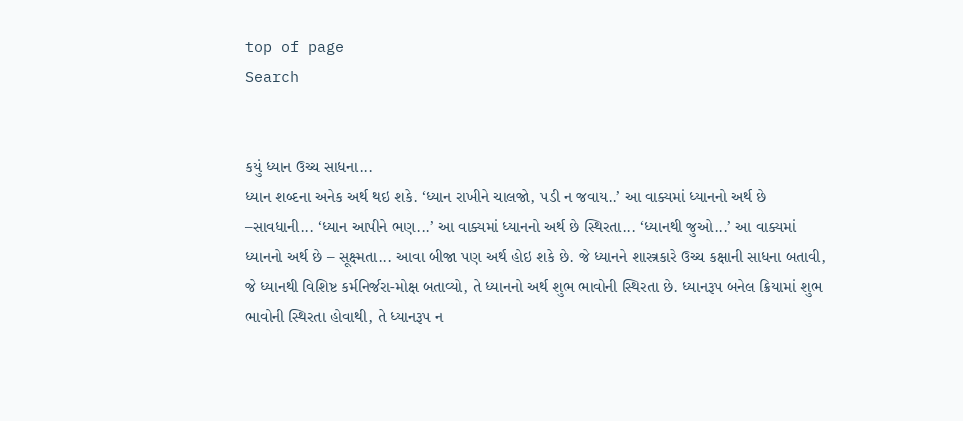top of page
Search


કયું ધ્યાન ઉચ્ચ સાધના...
ધ્યાન શબ્દના અનેક અર્થ થઇ શકે. ‘ધ્યાન રાખીને ચાલજો, પડી ન જવાય..’ આ વાક્યમાં ધ્યાનનો અર્થ છે –સાવધાની... ‘ધ્યાન આપીને ભણ...’ આ વાક્યમાં ધ્યાનનો અર્થ છે સ્થિરતા... ‘ધ્યાનથી જુઓ...’ આ વાક્યમાં ધ્યાનનો અર્થ છે – સૂક્ષ્મતા... આવા બીજા પણ અર્થ હોઇ શકે છે. જે ધ્યાનને શાસ્ત્રકારે ઉચ્ચ કક્ષાની સાધના બતાવી, જે ધ્યાનથી વિશિષ્ટ કર્મનિર્જરા-મોક્ષ બતાવ્યો, તે ધ્યાનનો અર્થ શુભ ભાવોની સ્થિરતા છે. ધ્યાનરૂપ બનેલ ક્રિયામાં શુભ ભાવોની સ્થિરતા હોવાથી, તે ધ્યાનરૂપ ન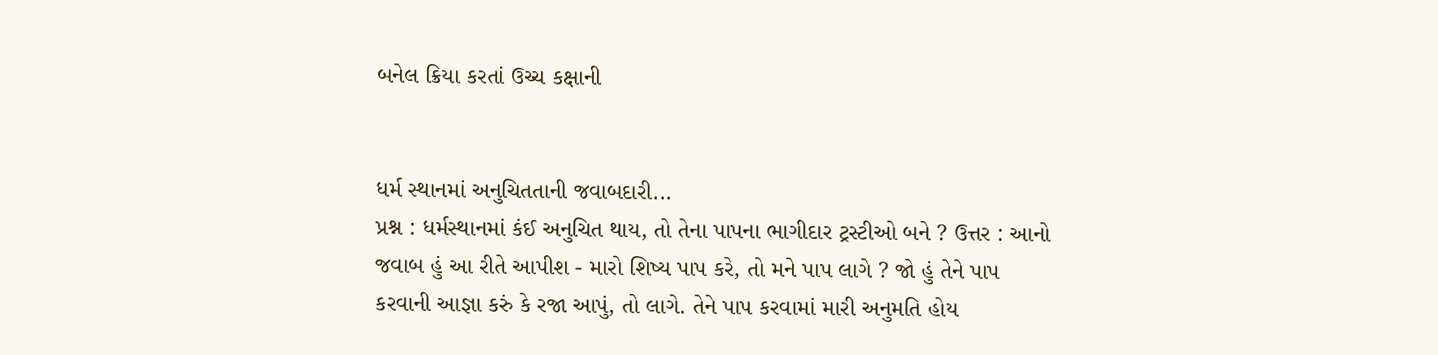બનેલ ક્રિયા કરતાં ઉચ્ચ કક્ષાની


ધર્મ સ્થાનમાં અનુચિતતાની જવાબદારી...
પ્રશ્ન : ધર્મસ્થાનમાં કંઈ અનુચિત થાય, તો તેના પાપના ભાગીદાર ટ્રસ્ટીઓ બને ? ઉત્તર : આનો જવાબ હું આ રીતે આપીશ - મારો શિષ્ય પાપ કરે, તો મને પાપ લાગે ? જો હું તેને પાપ કરવાની આજ્ઞા કરું કે રજા આપું, તો લાગે. તેને પાપ કરવામાં મારી અનુમતિ હોય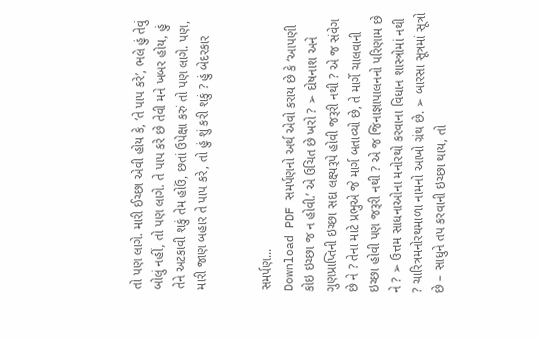તો પણ લાગે. મારી ઈચ્છા એવી હોય કે, ‘તે પાપ કરે’, ભલે હું તેવું બોલું નહીં, તો પણ લાગે. તે પાપ કરે છે તેવી મને ખબર હોય, હું તેને અટકાવી શકું તેમ હોઉં, છતાં ઉપેક્ષા કરું તો પણ લાગે. પણ, મારી જાણ બહાર તે પાપ કરે, તો હું શું કરી શકું ? હું બેદરકાર


સમર્પણ...
Download PDF સમર્પણનો અર્થ એવો કરાય છે કે ‘આપણી કોઇ ઇચ્છા જ ન હોવી.’ એ ઉચિત છે ખરો ? ➢ દોષનાશ અને ગુણપ્રાપ્તિની ઇચ્છા સદા લક્ષ્યરૂપે હોવી જરૂરી નથી ? એ જ સંવેગ છે ને ? તેના માટે પ્રભુએ જે માર્ગ બતાવ્યો છે, તે માર્ગે ચાલવાની ઇચ્છા હોવી પણ જરૂરી નથી ? એ જ જિનાજ્ઞાપાલનનો પરિણામ છે ને ? ➢ ઉત્તમ સાધનાઓના મનોરથો કરવાના વિધાન શાસ્ત્રોમાં નથી ? ચારિત્રમનોરથમાળા નામનો આખો ગ્રંથ છે. ➢ બારસા સૂત્રમાં સૂત્રો છે – સાધુને તપ કરવાની ઇચ્છા થાય, તો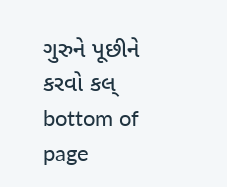ગુરુને પૂછીને કરવો કલ્
bottom of page